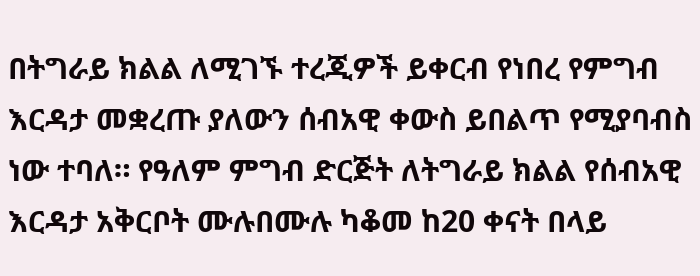በትግራይ ክልል ለሚገኙ ተረጂዎች ይቀርብ የነበረ የምግብ እርዳታ መቋረጡ ያለውን ሰብአዊ ቀውስ ይበልጥ የሚያባብስ ነው ተባለ። የዓለም ምግብ ድርጅት ለትግራይ ክልል የሰብአዊ እርዳታ አቅርቦት ሙሉበሙሉ ካቆመ ከ20 ቀናት በላይ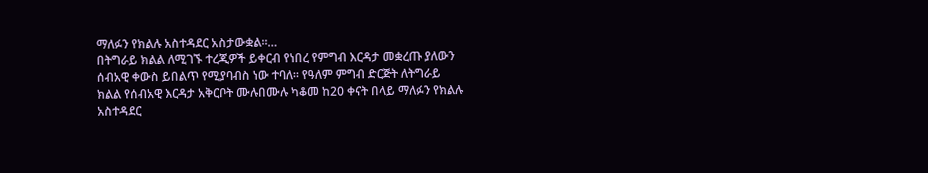ማለፉን የክልሉ አስተዳደር አስታውቋል።…
በትግራይ ክልል ለሚገኙ ተረጂዎች ይቀርብ የነበረ የምግብ እርዳታ መቋረጡ ያለውን ሰብአዊ ቀውስ ይበልጥ የሚያባብስ ነው ተባለ። የዓለም ምግብ ድርጅት ለትግራይ ክልል የሰብአዊ እርዳታ አቅርቦት ሙሉበሙሉ ካቆመ ከ20 ቀናት በላይ ማለፉን የክልሉ አስተዳደር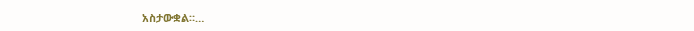አስታውቋል።…